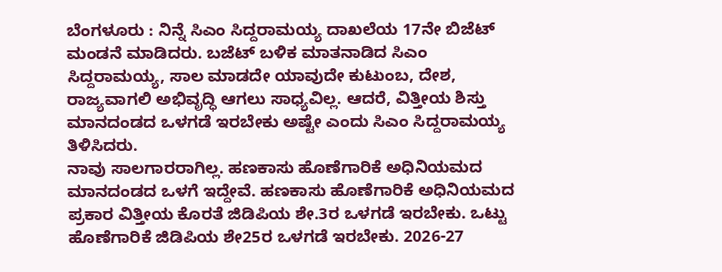ಬೆಂಗಳೂರು : ನಿನ್ನೆ ಸಿಎಂ ಸಿದ್ದರಾಮಯ್ಯ ದಾಖಲೆಯ 17ನೇ ಬಿಜೆಟ್ ಮಂಡನೆ ಮಾಡಿದರು. ಬಜೆಟ್ ಬಳಿಕ ಮಾತನಾಡಿದ ಸಿಎಂ ಸಿದ್ದರಾಮಯ್ಯ, ಸಾಲ ಮಾಡದೇ ಯಾವುದೇ ಕುಟುಂಬ, ದೇಶ, ರಾಜ್ಯವಾಗಲಿ ಅಭಿವೃದ್ಧಿ ಆಗಲು ಸಾಧ್ಯವಿಲ್ಲ. ಆದರೆ, ವಿತ್ತೀಯ ಶಿಸ್ತು ಮಾನದಂಡದ ಒಳಗಡೆ ಇರಬೇಕು ಅಷ್ಟೇ ಎಂದು ಸಿಎಂ ಸಿದ್ದರಾಮಯ್ಯ ತಿಳಿಸಿದರು.
ನಾವು ಸಾಲಗಾರರಾಗಿಲ್ಲ. ಹಣಕಾಸು ಹೊಣೆಗಾರಿಕೆ ಅಧಿನಿಯಮದ ಮಾನದಂಡದ ಒಳಗೆ ಇದ್ದೇವೆ. ಹಣಕಾಸು ಹೊಣೆಗಾರಿಕೆ ಅಧಿನಿಯಮದ ಪ್ರಕಾರ ವಿತ್ತೀಯ ಕೊರತೆ ಜಿಡಿಪಿಯ ಶೇ.3ರ ಒಳಗಡೆ ಇರಬೇಕು. ಒಟ್ಟು ಹೊಣೆಗಾರಿಕೆ ಜಿಡಿಪಿಯ ಶೇ25ರ ಒಳಗಡೆ ಇರಬೇಕು. 2026-27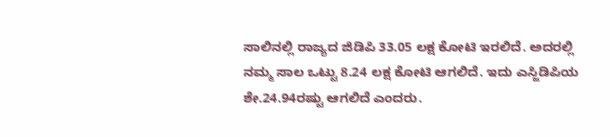ಸಾಲಿನಲ್ಲಿ ರಾಜ್ಯದ ಜಿಡಿಪಿ 33.05 ಲಕ್ಷ ಕೋಟಿ ಇರಲಿದೆ. ಅದರಲ್ಲಿ ನಮ್ಮ ಸಾಲ ಒಟ್ಟು 8.24 ಲಕ್ಷ ಕೋಟಿ ಆಗಲಿದೆ. ಇದು ಎಸ್ಜಿಡಿಪಿಯ ಶೇ.24.94ರಷ್ಟು ಆಗಲಿದೆ ಎಂದರು.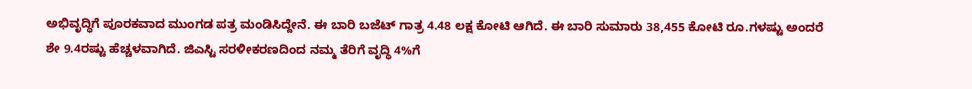ಅಭಿವೃದ್ಧಿಗೆ ಪೂರಕವಾದ ಮುಂಗಡ ಪತ್ರ ಮಂಡಿಸಿದ್ದೇನೆ. ಈ ಬಾರಿ ಬಜೆಟ್ ಗಾತ್ರ 4.48 ಲಕ್ಷ ಕೋಟಿ ಆಗಿದೆ. ಈ ಬಾರಿ ಸುಮಾರು 38,455 ಕೋಟಿ ರೂ.ಗಳಷ್ಟು ಅಂದರೆ ಶೇ 9.4ರಷ್ಟು ಹೆಚ್ಚಳವಾಗಿದೆ. ಜಿಎಸ್ಟಿ ಸರಳೀಕರಣದಿಂದ ನಮ್ಮ ತೆರಿಗೆ ವೃದ್ಧಿ 4%ಗೆ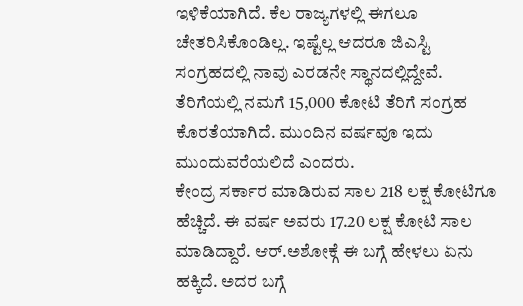ಇಳಿಕೆಯಾಗಿದೆ. ಕೆಲ ರಾಜ್ಯಗಳಲ್ಲಿ ಈಗಲೂ ಚೇತರಿಸಿಕೊಂಡಿಲ್ಲ. ಇಷ್ಟೆಲ್ಲ ಆದರೂ ಜಿಎಸ್ಟಿ ಸಂಗ್ರಹದಲ್ಲಿ ನಾವು ಎರಡನೇ ಸ್ಥಾನದಲ್ಲಿದ್ದೇವೆ. ತೆರಿಗೆಯಲ್ಲಿ ನಮಗೆ 15,000 ಕೋಟಿ ತೆರಿಗೆ ಸಂಗ್ರಹ ಕೊರತೆಯಾಗಿದೆ. ಮುಂದಿನ ವರ್ಷವೂ ಇದು ಮುಂದುವರೆಯಲಿದೆ ಎಂದರು.
ಕೇಂದ್ರ ಸರ್ಕಾರ ಮಾಡಿರುವ ಸಾಲ 218 ಲಕ್ಷ ಕೋಟಿಗೂ ಹೆಚ್ಚಿದೆ. ಈ ವರ್ಷ ಅವರು 17.20 ಲಕ್ಷ ಕೋಟಿ ಸಾಲ ಮಾಡಿದ್ದಾರೆ. ಆರ್.ಅಶೋಕ್ಗೆ ಈ ಬಗ್ಗೆ ಹೇಳಲು ಏನು ಹಕ್ಕಿದೆ. ಅದರ ಬಗ್ಗೆ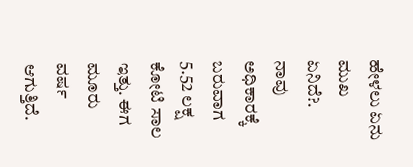ಹೇಳಲು ಏನು ಮುಖ ಏನಿದೆ?. ನಾವು ಅಧಿಕಾರಕ್ಕೆ ಬರುವಾಗ 5.52 ಲಕ್ಷ ಕೋಟಿ ಸಾಲ ಇತ್ತು. ಈಗ ಮೂರು ವರ್ಷ ಆಗುತ್ತಿದೆ.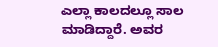ಎಲ್ಲಾ ಕಾಲದಲ್ಲೂ ಸಾಲ ಮಾಡಿದ್ದಾರೆ. ಅವರ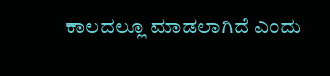ಕಾಲದಲ್ಲೂ ಮಾಡಲಾಗಿದೆ ಎಂದು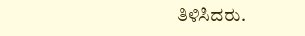ತಿಳಿಸಿದರು.